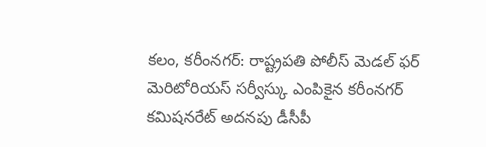కలం, కరీంనగర్: రాష్ట్రపతి పోలీస్ మెడల్ ఫర్ మెరిటోరియస్ సర్వీస్కు ఎంపికైన కరీంనగర్ కమిషనరేట్ అదనపు డీసీపీ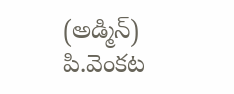(అడ్మిన్) పి.వెంకట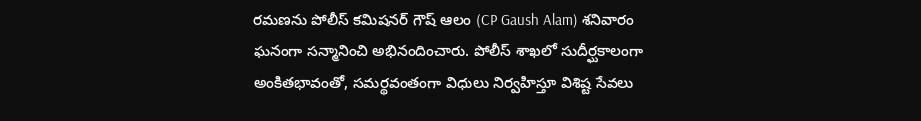రమణను పోలీస్ కమిషనర్ గౌష్ ఆలం (CP Gaush Alam) శనివారం ఘనంగా సన్మానించి అభినందించారు. పోలీస్ శాఖలో సుదీర్ఘకాలంగా అంకితభావంతో, సమర్థవంతంగా విధులు నిర్వహిస్తూ విశిష్ట సేవలు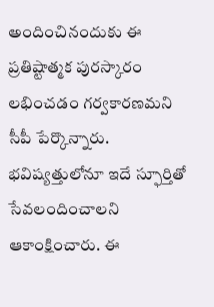అందించినందుకు ఈ ప్రతిష్టాత్మక పురస్కారం లభించడం గర్వకారణమని సీపీ పేర్కొన్నారు. భవిష్యత్తులోనూ ఇదే స్ఫూర్తితో సేవలందించాలని ఆకాంక్షించారు. ఈ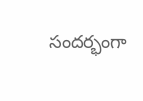సందర్భంగా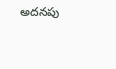అదనపు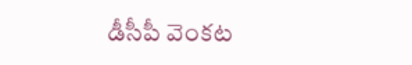డీసీపీ వెంకట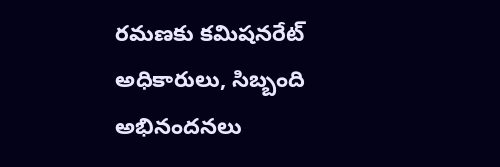రమణకు కమిషనరేట్ అధికారులు, సిబ్బంది అభినందనలు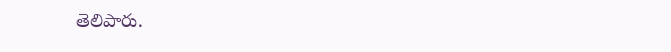తెలిపారు.